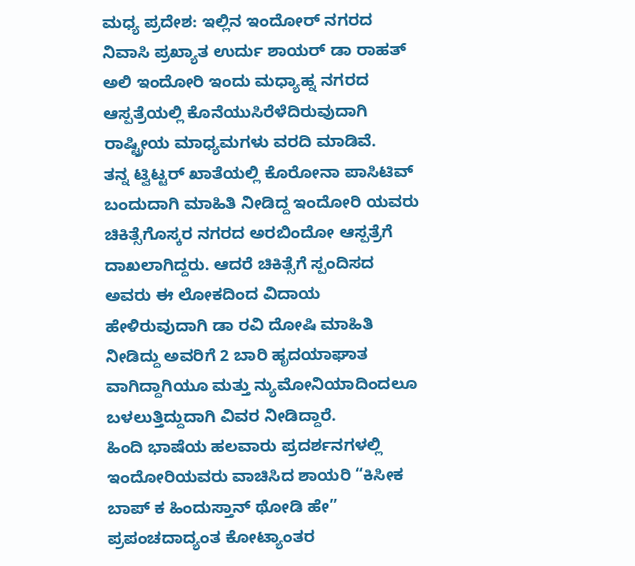ಮಧ್ಯ ಪ್ರದೇಶ: ಇಲ್ಲಿನ ಇಂದೋರ್ ನಗರದ ನಿವಾಸಿ ಪ್ರಖ್ಯಾತ ಉರ್ದು ಶಾಯರ್ ಡಾ ರಾಹತ್ ಅಲಿ ಇಂದೋರಿ ಇಂದು ಮಧ್ಯಾಹ್ನ ನಗರದ ಆಸ್ಪತ್ರೆಯಲ್ಲಿ ಕೊನೆಯುಸಿರೆಳೆದಿರುವುದಾಗಿ ರಾಷ್ಟ್ರೀಯ ಮಾಧ್ಯಮಗಳು ವರದಿ ಮಾಡಿವೆ.
ತನ್ನ ಟ್ವಿಟ್ಟರ್ ಖಾತೆಯಲ್ಲಿ ಕೊರೋನಾ ಪಾಸಿಟಿವ್ ಬಂದುದಾಗಿ ಮಾಹಿತಿ ನೀಡಿದ್ದ ಇಂದೋರಿ ಯವರು ಚಿಕಿತ್ಸೆಗೊಸ್ಕರ ನಗರದ ಅರಬಿಂದೋ ಆಸ್ಪತ್ರೆಗೆ ದಾಖಲಾಗಿದ್ದರು. ಆದರೆ ಚಿಕಿತ್ಸೆಗೆ ಸ್ಪಂದಿಸದ ಅವರು ಈ ಲೋಕದಿಂದ ವಿದಾಯ ಹೇಳಿರುವುದಾಗಿ ಡಾ ರವಿ ದೋಷಿ ಮಾಹಿತಿ ನೀಡಿದ್ದು ಅವರಿಗೆ 2 ಬಾರಿ ಹೃದಯಾಘಾತ ವಾಗಿದ್ದಾಗಿಯೂ ಮತ್ತು ನ್ಯುಮೋನಿಯಾದಿಂದಲೂ ಬಳಲುತ್ತಿದ್ದುದಾಗಿ ವಿವರ ನೀಡಿದ್ದಾರೆ.
ಹಿಂದಿ ಭಾಷೆಯ ಹಲವಾರು ಪ್ರದರ್ಶನಗಳಲ್ಲಿ ಇಂದೋರಿಯವರು ವಾಚಿಸಿದ ಶಾಯರಿ “ಕಿಸೀಕ ಬಾಪ್ ಕ ಹಿಂದುಸ್ತಾನ್ ಥೋಡಿ ಹೇ” ಪ್ರಪಂಚದಾದ್ಯಂತ ಕೋಟ್ಯಾಂತರ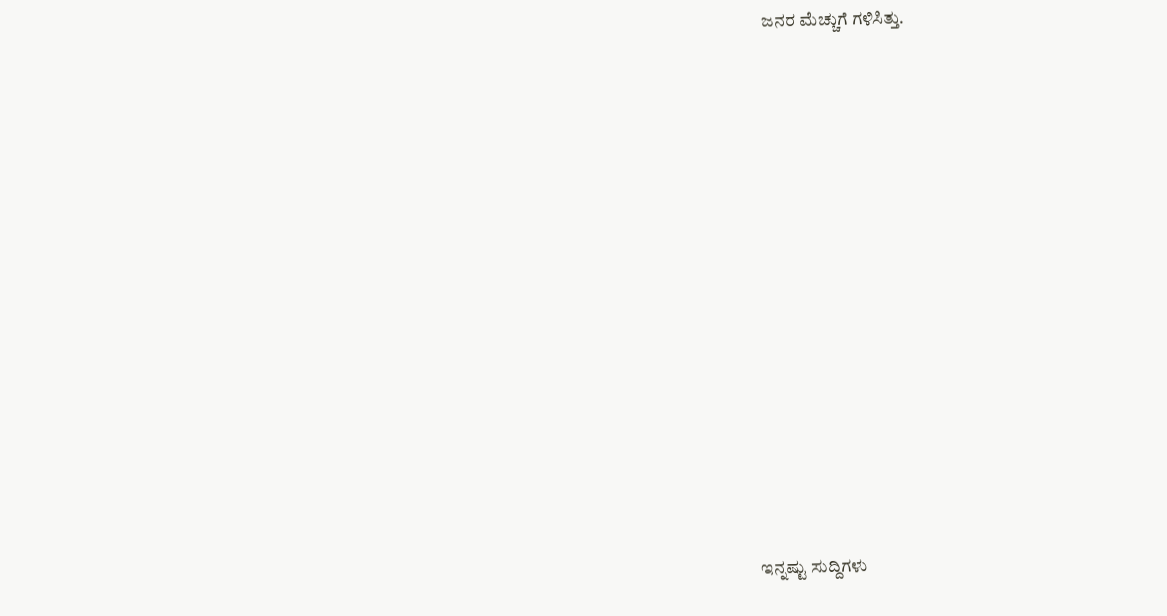ಜನರ ಮೆಚ್ಚುಗೆ ಗಳಿಸಿತ್ತು.















ಇನ್ನಷ್ಟು ಸುದ್ದಿಗಳು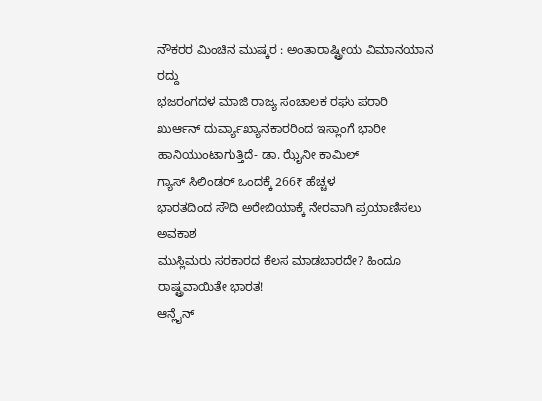ನೌಕರರ ಮಿಂಚಿನ ಮುಷ್ಕರ : ಅಂತಾರಾಷ್ಟ್ರೀಯ ವಿಮಾನಯಾನ ರದ್ದು
ಭಜರಂಗದಳ ಮಾಜಿ ರಾಜ್ಯ ಸಂಚಾಲಕ ರಘು ಪರಾರಿ
ಖುರ್ಆನ್ ದುರ್ವ್ಯಾಖ್ಯಾನಕಾರರಿಂದ ಇಸ್ಲಾಂಗೆ ಭಾರೀ ಹಾನಿಯುಂಟಾಗುತ್ತಿದೆ- ಡಾ. ಝೈನೀ ಕಾಮಿಲ್
ಗ್ಯಾಸ್ ಸಿಲಿಂಡರ್ ಒಂದಕ್ಕೆ 266₹ ಹೆಚ್ಚಳ
ಭಾರತದಿಂದ ಸೌದಿ ಅರೇಬಿಯಾಕ್ಕೆ ನೇರವಾಗಿ ಪ್ರಯಾಣಿಸಲು ಅವಕಾಶ
ಮುಸ್ಲಿಮರು ಸರಕಾರದ ಕೆಲಸ ಮಾಡಬಾರದೇ? ಹಿಂದೂ ರಾಷ್ಟ್ರವಾಯಿತೇ ಭಾರತ!
ಆನ್ಲೈನ್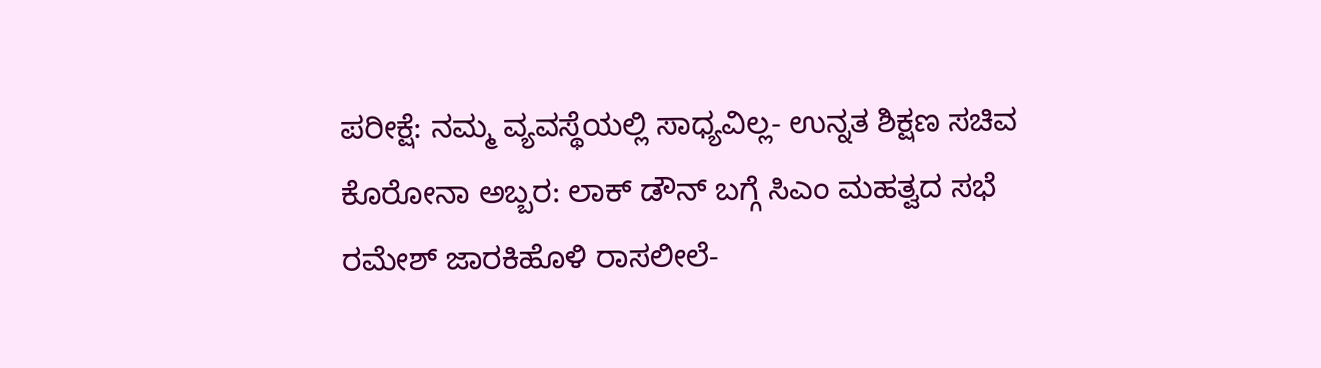ಪರೀಕ್ಷೆ: ನಮ್ಮ ವ್ಯವಸ್ಥೆಯಲ್ಲಿ ಸಾಧ್ಯವಿಲ್ಲ- ಉನ್ನತ ಶಿಕ್ಷಣ ಸಚಿವ
ಕೊರೋನಾ ಅಬ್ಬರ: ಲಾಕ್ ಡೌನ್ ಬಗ್ಗೆ ಸಿಎಂ ಮಹತ್ವದ ಸಭೆ
ರಮೇಶ್ ಜಾರಕಿಹೊಳಿ ರಾಸಲೀಲೆ-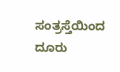ಸಂತ್ರಸ್ತೆಯಿಂದ ದೂರು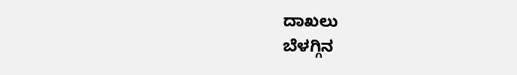ದಾಖಲು
ಬೆಳಗ್ಗಿನ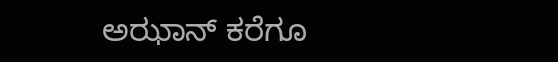ಅಝಾನ್ ಕರೆಗೂ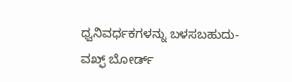ಧ್ವನಿವರ್ಧಕಗಳನ್ನು ಬಳಸಬಹುದು- ವಖ್ಫ್ ಬೋರ್ಡ್